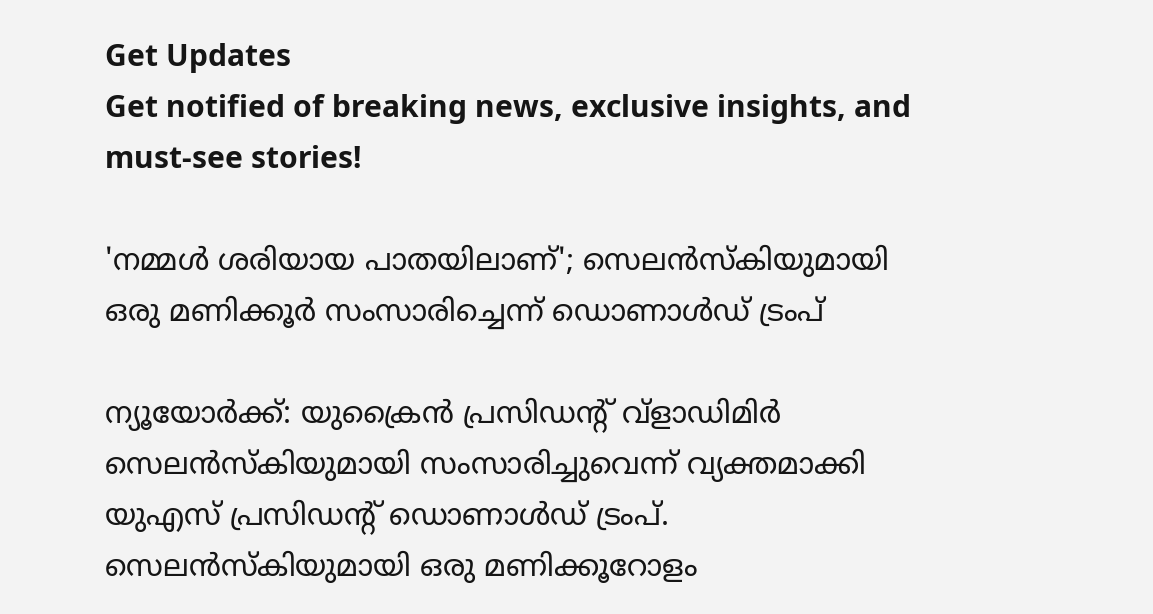Get Updates
Get notified of breaking news, exclusive insights, and must-see stories!

'നമ്മൾ ശരിയായ പാതയിലാണ്'; സെലൻസ്‌കിയുമായി ഒരു മണിക്കൂർ സംസാരിച്ചെന്ന് ഡൊണാൾഡ് ട്രംപ്

ന്യൂയോർക്ക്: യുക്രൈൻ പ്രസിഡന്റ് വ്ളാഡിമിർ സെലൻസ്‌കിയുമായി സംസാരിച്ചുവെന്ന് വ്യക്തമാക്കി യുഎസ് പ്രസിഡന്റ് ഡൊണാൾഡ് ട്രംപ്. സെലൻസ്‌കിയുമായി ഒരു മണിക്കൂറോളം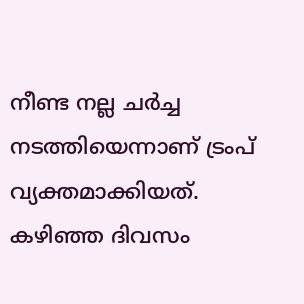നീണ്ട നല്ല ചർച്ച നടത്തിയെന്നാണ് ട്രംപ് വ്യക്തമാക്കിയത്. കഴിഞ്ഞ ദിവസം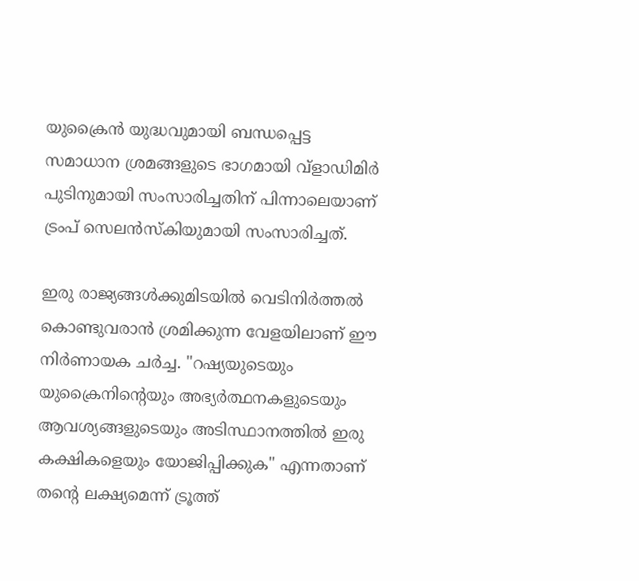യുക്രൈൻ യുദ്ധവുമായി ബന്ധപ്പെട്ട സമാധാന ശ്രമങ്ങളുടെ ഭാഗമായി വ്ളാഡിമിർ പുടിനുമായി സംസാരിച്ചതിന് പിന്നാലെയാണ് ട്രംപ് സെലൻസ്‌കിയുമായി സംസാരിച്ചത്.

ഇരു രാജ്യങ്ങൾക്കുമിടയിൽ വെടിനിർത്തൽ കൊണ്ടുവരാൻ ശ്രമിക്കുന്ന വേളയിലാണ് ഈ നിർണായക ചർച്ച. "റഷ്യയുടെയും യുക്രൈനിന്റെയും അഭ്യർത്ഥനകളുടെയും ആവശ്യങ്ങളുടെയും അടിസ്ഥാനത്തിൽ ഇരു കക്ഷികളെയും യോജിപ്പിക്കുക" എന്നതാണ് തന്റെ ലക്ഷ്യമെന്ന് ട്രൂത്ത്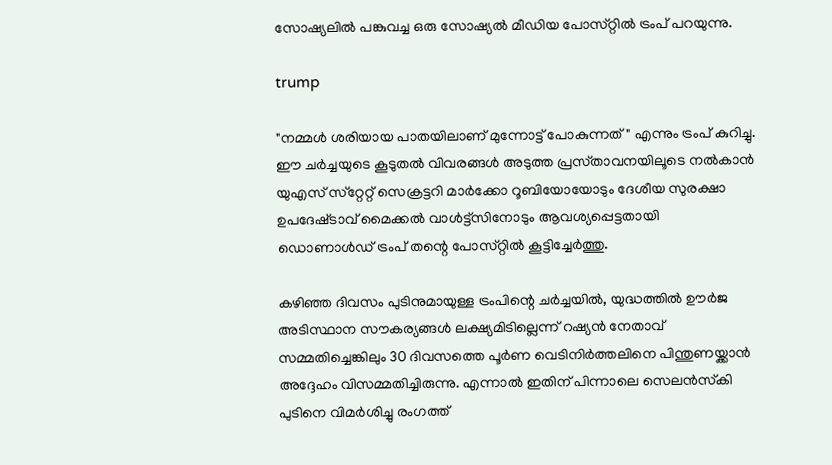സോഷ്യലിൽ പങ്കുവച്ച ഒരു സോഷ്യൽ മീഡിയ പോസ്‌റ്റിൽ ട്രംപ് പറയുന്നു.

trump

"നമ്മള്‍ ശരിയായ പാതയിലാണ് മുന്നോട്ട് പോകുന്നത്" എന്നും ട്രംപ് കുറിച്ചു. ഈ ചർച്ചയുടെ കൂടുതല്‍ വിവരങ്ങള്‍ അടുത്ത പ്രസ്‌താവനയിലൂടെ നല്‍കാൻ യുഎസ് സ്‌റ്റേറ്റ് സെക്രട്ടറി മാര്‍ക്കോ റൂബിയോയോടും ദേശീയ സുരക്ഷാ ഉപദേഷ്‌ടാവ് മൈക്കല്‍ വാള്‍ട്ട്സിനോടും ആവശ്യപ്പെട്ടതായി ഡൊണാൾഡ് ട്രംപ് തന്റെ പോസ്‌റ്റിൽ കൂട്ടിച്ചേർത്തു.

കഴിഞ്ഞ ദിവസം പുടിനുമായുള്ള ട്രംപിന്റെ ചർച്ചയിൽ, യുദ്ധത്തിൽ ഊർജ അടിസ്ഥാന സൗകര്യങ്ങൾ ലക്ഷ്യമിടില്ലെന്ന് റഷ്യൻ നേതാവ് സമ്മതിച്ചെങ്കിലും 30 ദിവസത്തെ പൂർണ വെടിനിർത്തലിനെ പിന്തുണയ്ക്കാൻ അദ്ദേഹം വിസമ്മതിച്ചിരുന്നു. എന്നാൽ ഇതിന് പിന്നാലെ സെലൻസ്‌കി പുടിനെ വിമർശിച്ചു രംഗത്ത്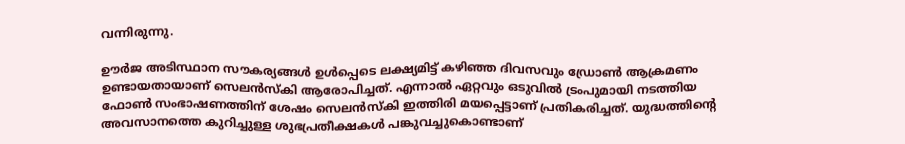വന്നിരുന്നു.

ഊർജ അടിസ്ഥാന സൗകര്യങ്ങൾ ഉൾപ്പെടെ ലക്ഷ്യമിട്ട് കഴിഞ്ഞ ദിവസവും ഡ്രോൺ ആക്രമണം ഉണ്ടായതായാണ് സെലൻസ്‌കി ആരോപിച്ചത്. എന്നാൽ ഏറ്റവും ഒടുവിൽ ട്രംപുമായി നടത്തിയ ഫോൺ സംഭാഷണത്തിന് ശേഷം സെലൻസ്‌കി ഇത്തിരി മയപ്പെട്ടാണ് പ്രതികരിച്ചത്. യുദ്ധത്തിന്റെ അവസാനത്തെ കുറിച്ചുള്ള ശുഭപ്രതീക്ഷകൾ പങ്കുവച്ചുകൊണ്ടാണ്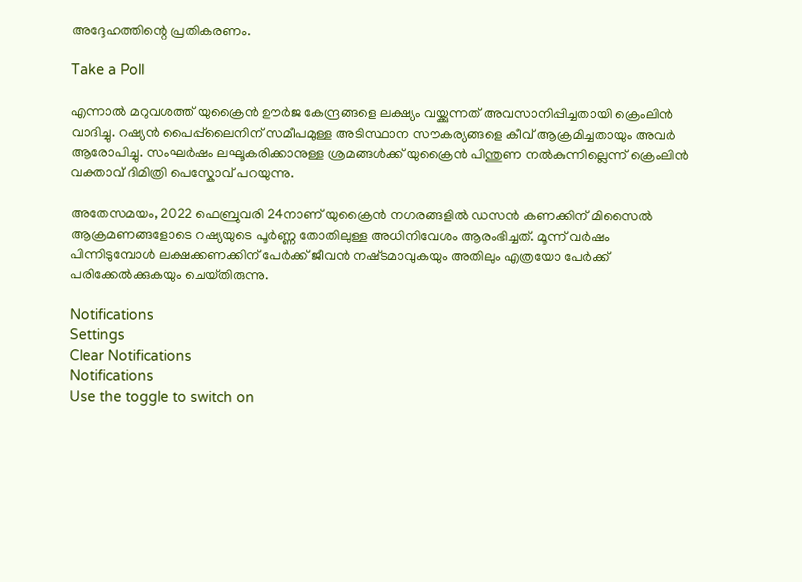അദ്ദേഹത്തിന്റെ പ്രതികരണം.

Take a Poll

എന്നാൽ മറുവശത്ത് യുക്രൈൻ ഊർജ കേന്ദ്രങ്ങളെ ലക്ഷ്യം വയ്ക്കുന്നത് അവസാനിപ്പിച്ചതായി ക്രെംലിൻ വാദിച്ചു. റഷ്യൻ പൈപ്പ്‌ലൈനിന് സമീപമുള്ള അടിസ്ഥാന സൗകര്യങ്ങളെ കീവ് ആക്രമിച്ചതായും അവർ ആരോപിച്ചു. സംഘർഷം ലഘൂകരിക്കാനുള്ള ശ്രമങ്ങൾക്ക് യുക്രൈൻ പിന്തുണ നൽകുന്നില്ലെന്ന് ക്രെംലിൻ വക്താവ് ദിമിത്രി പെസ്കോവ് പറയുന്നു.

അതേസമയം, 2022 ഫെബ്രുവരി 24നാണ് യുക്രൈൻ നഗരങ്ങളിൽ ഡസൻ കണക്കിന് മിസൈൽ ആക്രമണങ്ങളോടെ റഷ്യയുടെ പൂർണ്ണ തോതിലുള്ള അധിനിവേശം ആരംഭിച്ചത്. മൂന്ന് വർഷം പിന്നിടുമ്പോൾ ലക്ഷക്കണക്കിന് പേർക്ക് ജീവൻ നഷ്‌ടമാവുകയും അതിലും എത്രയോ പേർക്ക് പരിക്കേൽക്കുകയും ചെയ്‌തിരുന്നു.

Notifications
Settings
Clear Notifications
Notifications
Use the toggle to switch on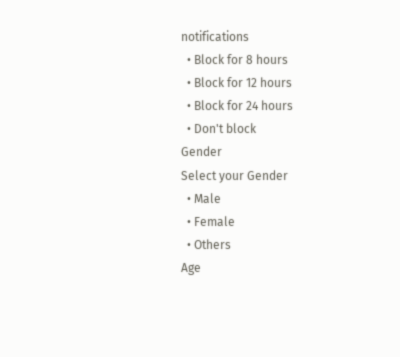notifications
  • Block for 8 hours
  • Block for 12 hours
  • Block for 24 hours
  • Don't block
Gender
Select your Gender
  • Male
  • Female
  • Others
Age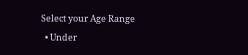Select your Age Range
  • Under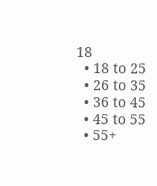18
  • 18 to 25
  • 26 to 35
  • 36 to 45
  • 45 to 55
  • 55+